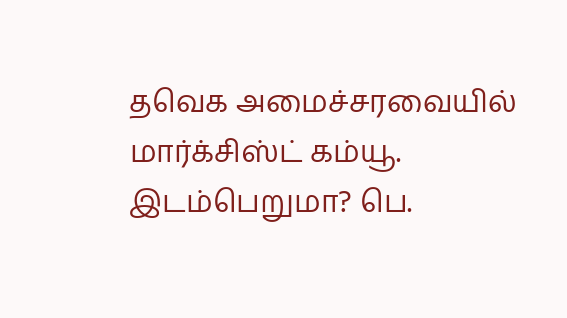தவெக அமைச்சரவையில் மார்க்சிஸ்ட் கம்யூ. இடம்பெறுமா? பெ.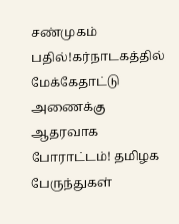சண்முகம் பதில்!கர்நாடகத்தில் மேக்கேதாட்டு அணைக்கு ஆதரவாக போராட்டம்! தமிழக பேருந்துகள்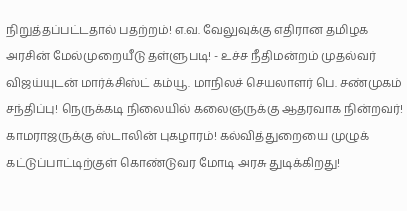நிறுத்தப்பட்டதால் பதற்றம்! எ.வ. வேலுவுக்கு எதிரான தமிழக அரசின் மேல்முறையீடு தள்ளுபடி! - உச்ச நீதிமன்றம் முதல்வர் விஜய்யுடன் மார்க்சிஸ்ட் கம்யூ. மாநிலச் செயலாளர் பெ. சண்முகம் சந்திப்பு! நெருக்கடி நிலையில் கலைஞருக்கு ஆதரவாக நின்றவர்! காமராஜருக்கு ஸ்டாலின் புகழாரம்! கல்வித்துறையை முழுக் கட்டுப்பாட்டிற்குள் கொண்டுவர மோடி அரசு துடிக்கிறது!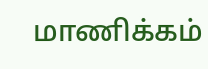மாணிக்கம்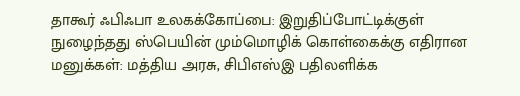தாகூர் ஃபிஃபா உலகக்கோப்பை: இறுதிப்போட்டிக்குள் நுழைந்தது ஸ்பெயின் மும்மொழிக் கொள்கைக்கு எதிரான மனுக்கள்: மத்திய அரசு, சிபிஎஸ்இ பதிலளிக்க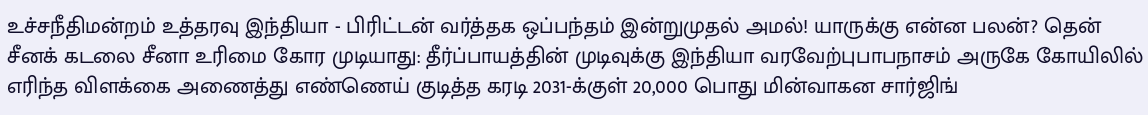உச்சநீதிமன்றம் உத்தரவு இந்தியா - பிரிட்டன் வர்த்தக ஒப்பந்தம் இன்றுமுதல் அமல்! யாருக்கு என்ன பலன்? தென் சீனக் கடலை சீனா உரிமை கோர முடியாது: தீர்ப்பாயத்தின் முடிவுக்கு இந்தியா வரவேற்புபாபநாசம் அருகே கோயிலில் எரிந்த விளக்கை அணைத்து எண்ணெய் குடித்த கரடி 2031-க்குள் 20,000 பொது மின்வாகன சார்ஜிங்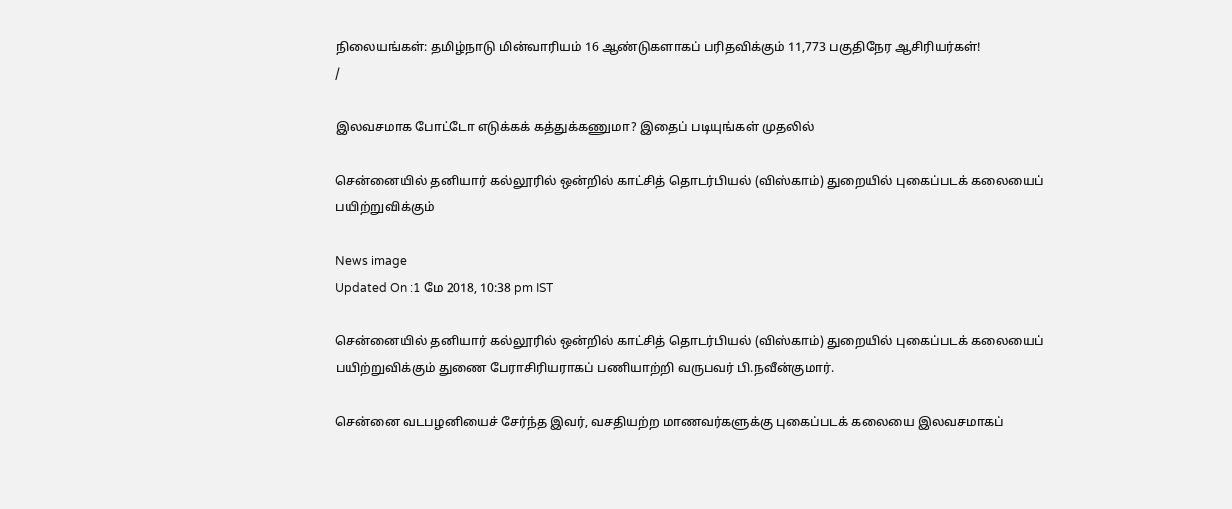நிலையங்கள்: தமிழ்நாடு மின்வாரியம் 16 ஆண்டுகளாகப் பரிதவிக்கும் 11,773 பகுதிநேர ஆசிரியர்கள்!
/

இலவசமாக போட்டோ எடுக்கக் கத்துக்கணுமா? இதைப் படியுங்கள் முதலில்

சென்னையில் தனியார் கல்லூரில் ஒன்றில் காட்சித் தொடர்பியல் (விஸ்காம்) துறையில் புகைப்படக் கலையைப் பயிற்றுவிக்கும்

News image
Updated On :1 மே 2018, 10:38 pm IST

சென்னையில் தனியார் கல்லூரில் ஒன்றில் காட்சித் தொடர்பியல் (விஸ்காம்) துறையில் புகைப்படக் கலையைப் பயிற்றுவிக்கும் துணை பேராசிரியராகப் பணியாற்றி வருபவர் பி.நவீன்குமார்.

சென்னை வடபழனியைச் சேர்ந்த இவர், வசதியற்ற மாணவர்களுக்கு புகைப்படக் கலையை இலவசமாகப்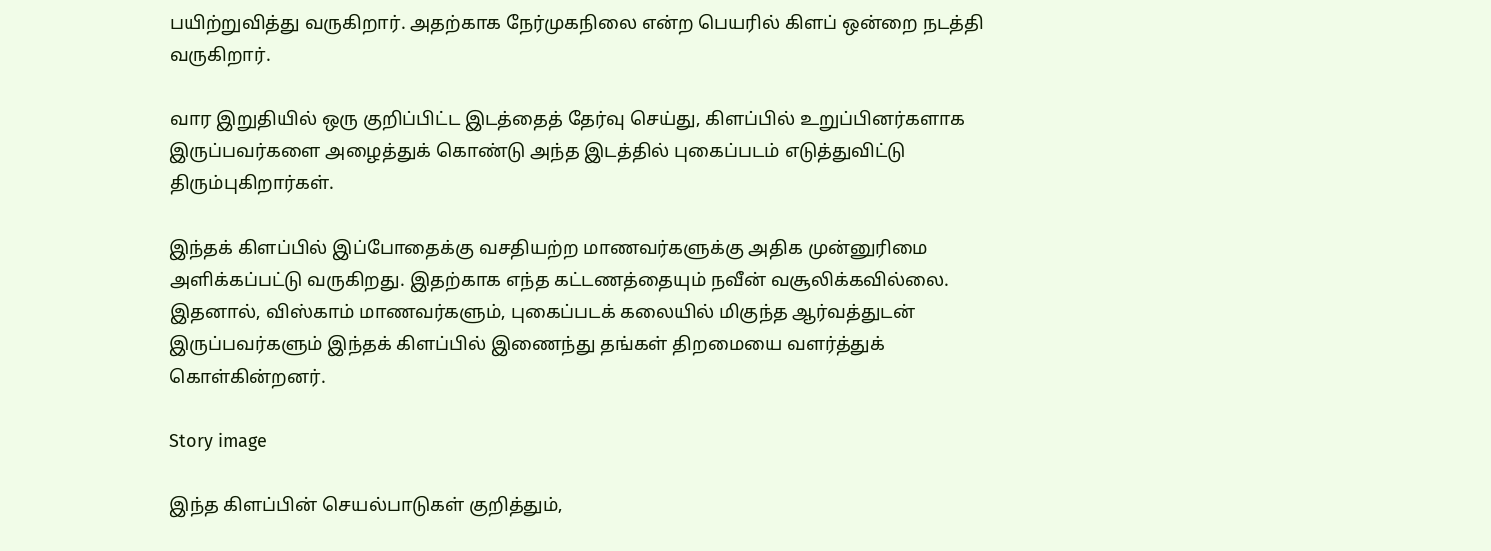பயிற்றுவித்து வருகிறார். அதற்காக நேர்முகநிலை என்ற பெயரில் கிளப் ஒன்றை நடத்தி வருகிறார்.

வார இறுதியில் ஒரு குறிப்பிட்ட இடத்தைத் தேர்வு செய்து, கிளப்பில் உறுப்பினர்களாக இருப்பவர்களை அழைத்துக் கொண்டு அந்த இடத்தில் புகைப்படம் எடுத்துவிட்டு திரும்புகிறார்கள்.

இந்தக் கிளப்பில் இப்போதைக்கு வசதியற்ற மாணவர்களுக்கு அதிக முன்னுரிமை அளிக்கப்பட்டு வருகிறது. இதற்காக எந்த கட்டணத்தையும் நவீன் வசூலிக்கவில்லை. இதனால், விஸ்காம் மாணவர்களும், புகைப்படக் கலையில் மிகுந்த ஆர்வத்துடன் இருப்பவர்களும் இந்தக் கிளப்பில் இணைந்து தங்கள் திறமையை வளர்த்துக் கொள்கின்றனர்.

Story image

இந்த கிளப்பின் செயல்பாடுகள் குறித்தும்,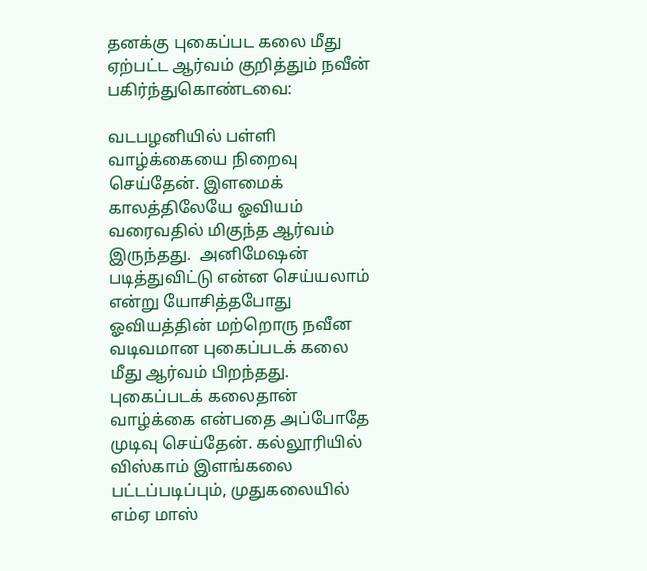தனக்கு புகைப்பட கலை மீது ஏற்பட்ட ஆர்வம் குறித்தும் நவீன் பகிர்ந்துகொண்டவை:

வடபழனியில் பள்ளி வாழ்க்கையை நிறைவு செய்தேன். இளமைக் காலத்திலேயே ஓவியம் வரைவதில் மிகுந்த ஆர்வம் இருந்தது.  அனிமேஷன் படித்துவிட்டு என்ன செய்யலாம் என்று யோசித்தபோது ஓவியத்தின் மற்றொரு நவீன வடிவமான புகைப்படக் கலை மீது ஆர்வம் பிறந்தது. புகைப்படக் கலைதான் வாழ்க்கை என்பதை அப்போதே முடிவு செய்தேன். கல்லூரியில் விஸ்காம் இளங்கலை பட்டப்படிப்பும், முதுகலையில் எம்ஏ மாஸ்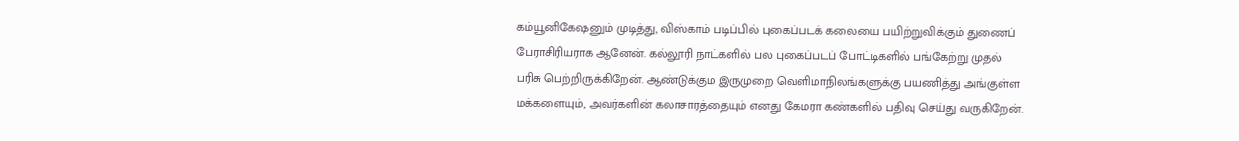கம்யூனிகேஷனும் முடித்து, விஸ்காம் படிப்பில் புகைப்படக் கலையை பயிற்றுவிக்கும் துணைப் பேராசிரியராக ஆனேன். கல்லூரி நாட்களில் பல புகைப்படப் போட்டிகளில் பங்கேற்று முதல் பரிசு பெற்றிருக்கிறேன். ஆண்டுக்கும இருமுறை வெளிமாநிலங்களுக்கு பயணித்து அங்குள்ள மக்களையும், அவர்களின் கலாசாரத்தையும் எனது கேமரா கண்களில் பதிவு செய்து வருகிறேன்.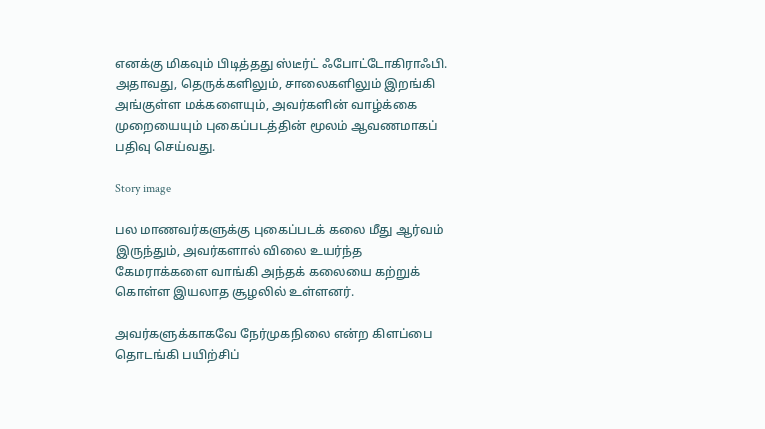எனக்கு மிகவும் பிடித்தது ஸ்டீர்ட் ஃபோட்டோகிராஃபி. அதாவது, தெருக்களிலும், சாலைகளிலும் இறங்கி அங்குள்ள மக்களையும், அவர்களின் வாழ்க்கை முறையையும் புகைப்படத்தின் மூலம் ஆவணமாகப் பதிவு செய்வது.

Story image

பல மாணவர்களுக்கு புகைப்படக் கலை மீது ஆர்வம் இருந்தும், அவர்களால் விலை உயர்ந்த கேமராக்களை வாங்கி அந்தக் கலையை கற்றுக் கொள்ள இயலாத சூழலில் உள்ளனர்.

அவர்களுக்காகவே நேர்முகநிலை என்ற கிளப்பை தொடங்கி பயிற்சிப்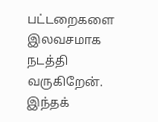பட்டறைகளை இலவசமாக நடத்தி வருகிறேன். இந்தக்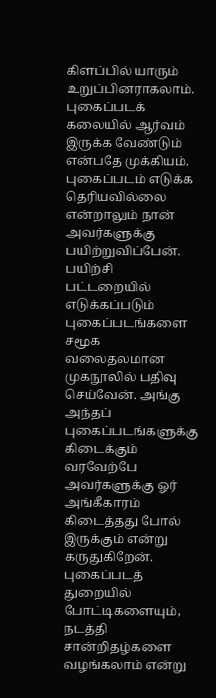கிளப்பில் யாரும் உறுப்பினராகலாம். புகைப்படக் கலையில் ஆர்வம் இருக்க வேண்டும் என்பதே முக்கியம். புகைப்படம் எடுக்க தெரியவில்லை என்றாலும் நான் அவர்களுக்கு பயிற்றுவிப்பேன். பயிற்சி பட்டறையில் எடுக்கப்படும் புகைப்படங்களை சமூக வலைதலமான முகநூலில் பதிவு செய்வேன். அங்கு அந்தப் புகைப்படங்களுக்கு கிடைக்கும் வரவேற்பே அவர்களுக்கு ஓர் அங்கீகாரம் கிடைத்தது போல் இருக்கும் என்று கருதுகிறேன். புகைப்படத் துறையில் போட்டிகளையும், நடத்தி சான்றிதழ்களை வழங்கலாம் என்று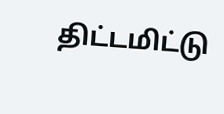திட்டமிட்டு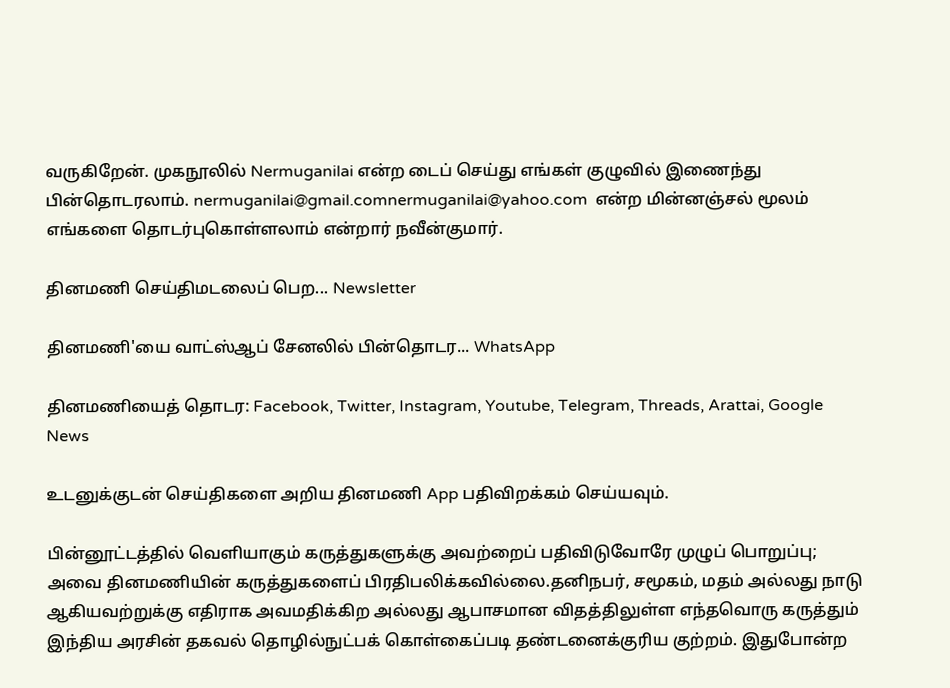வருகிறேன். முகநூலில் Nermuganilai என்ற டைப் செய்து எங்கள் குழுவில் இணைந்து பின்தொடரலாம். nermuganilai@gmail.comnermuganilai@yahoo.com  என்ற மின்னஞ்சல் மூலம் எங்களை தொடர்புகொள்ளலாம் என்றார் நவீன்குமார்.

தினமணி செய்திமடலைப் பெற... Newsletter

தினமணி'யை வாட்ஸ்ஆப் சேனலில் பின்தொடர... WhatsApp

தினமணியைத் தொடர: Facebook, Twitter, Instagram, Youtube, Telegram, Threads, Arattai, Google News

உடனுக்குடன் செய்திகளை அறிய தினமணி App பதிவிறக்கம் செய்யவும்.

பின்னூட்டத்தில் வெளியாகும் கருத்துகளுக்கு அவற்றைப் பதிவிடுவோரே முழுப் பொறுப்பு; அவை தினமணியின் கருத்துகளைப் பிரதிபலிக்கவில்லை.தனிநபர், சமூகம், மதம் அல்லது நாடு ஆகியவற்றுக்கு எதிராக அவமதிக்கிற அல்லது ஆபாசமான விதத்திலுள்ள எந்தவொரு கருத்தும் இந்திய அரசின் தகவல் தொழில்நுட்பக் கொள்கைப்படி தண்டனைக்குரிய குற்றம். இதுபோன்ற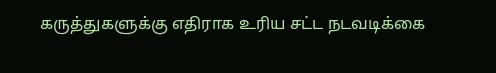கருத்துகளுக்கு எதிராக உரிய சட்ட நடவடிக்கை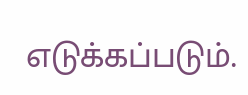எடுக்கப்படும்.